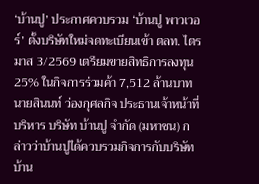‘บ้านปู’ ประกาศควบรวม ‘บ้านปู พาวเวอร์’ ตั้งบริษัทใหม่จดทะเบียนเข้า ตลท. ไตรมาส 3/2569 เตรียมขายสิทธิการลงทุน 25% ในกิจการร่วมค้า 7,512 ล้านบาท
นายสินนท์ ว่องกุศลกิจ ประธานเจ้าหน้าที่บริหาร บริษัท บ้านปู จำกัด (มหาชน) กล่าวว่าบ้านปูได้ควบรวมกิจการกับบริษัท บ้าน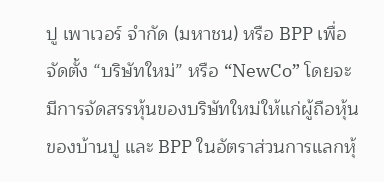ปู เพาเวอร์ จำกัด (มหาชน) หรือ BPP เพื่อจัดตั้ง “บริษัทใหม่” หรือ “NewCo” โดยจะมีการจัดสรรหุ้นของบริษัทใหม่ให้แก่ผู้ถือหุ้นของบ้านปู และ BPP ในอัตราส่วนการแลกหุ้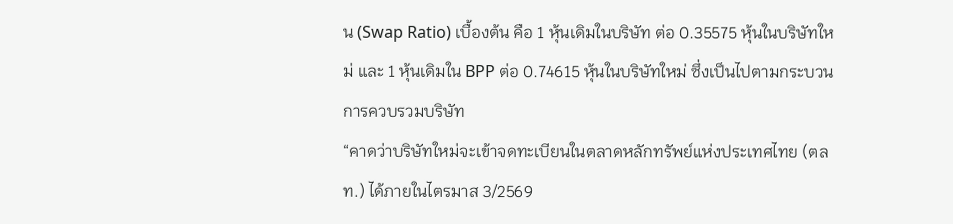น (Swap Ratio) เบื้องต้น คือ 1 หุ้นเดิมในบริษัท ต่อ 0.35575 หุ้นในบริษัทใหม่ และ 1 หุ้นเดิมใน BPP ต่อ 0.74615 หุ้นในบริษัทใหม่ ซึ่งเป็นไปตามกระบวนการควบรวมบริษัท
“คาดว่าบริษัทใหม่จะเข้าจดทะเบียนในตลาดหลักทรัพย์แห่งประเทศไทย (ตลท.) ได้ภายในไตรมาส 3/2569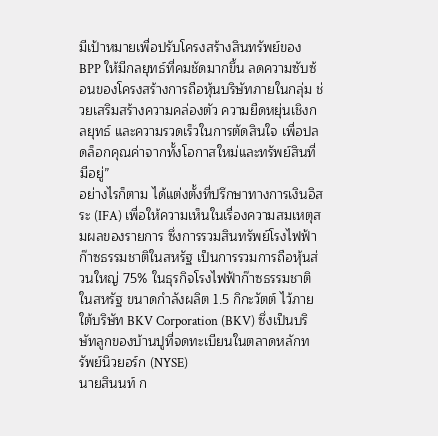มีเป้าหมายเพื่อปรับโครงสร้างสินทรัพย์ของ BPP ให้มีกลยุทธ์ที่คมชัดมากขึ้น ลดความซับซ้อนของโครงสร้างการถือหุ้นบริษัทภายในกลุ่ม ช่วยเสริมสร้างความคล่องตัว ความยืดหยุ่นเชิงกลยุทธ์ และความรวดเร็วในการตัดสินใจ เพื่อปลดล็อกคุณค่าจากทั้งโอกาสใหม่และทรัพย์สินที่มีอยู่”
อย่างไรก็ตาม ได้แต่งตั้งที่ปรึกษาทางการเงินอิสระ (IFA) เพื่อให้ความเห็นในเรื่องความสมเหตุสมผลของรายการ ซึ่งการรวมสินทรัพย์โรงไฟฟ้าก๊าซธรรมชาติในสหรัฐ เป็นการรวมการถือหุ้นส่วนใหญ่ 75% ในธุรกิจโรงไฟฟ้าก๊าซธรรมชาติในสหรัฐ ขนาดกำลังผลิต 1.5 กิกะวัตต์ ไว้ภายใต้บริษัท BKV Corporation (BKV) ซึ่งเป็นบริษัทลูกของบ้านปูที่จดทะเบียนในตลาดหลักทรัพย์นิวยอร์ก (NYSE)
นายสินนท์ ก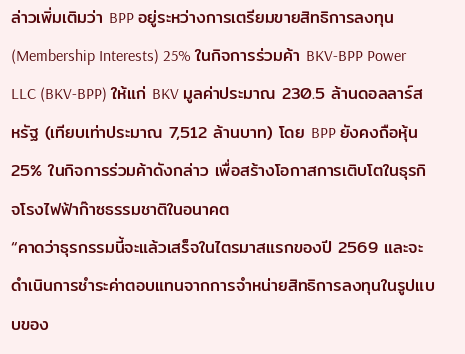ล่าวเพิ่มเติมว่า BPP อยู่ระหว่างการเตรียมขายสิทธิการลงทุน (Membership Interests) 25% ในกิจการร่วมค้า BKV-BPP Power LLC (BKV-BPP) ให้แก่ BKV มูลค่าประมาณ 230.5 ล้านดอลลาร์สหรัฐ (เทียบเท่าประมาณ 7,512 ล้านบาท) โดย BPP ยังคงถือหุ้น 25% ในกิจการร่วมค้าดังกล่าว เพื่อสร้างโอกาสการเติบโตในธุรกิจโรงไฟฟ้าก๊าซธรรมชาติในอนาคต
“คาดว่าธุรกรรมนี้จะแล้วเสร็จในไตรมาสแรกของปี 2569 และจะดำเนินการชำระค่าตอบแทนจากการจำหน่ายสิทธิการลงทุนในรูปแบบของ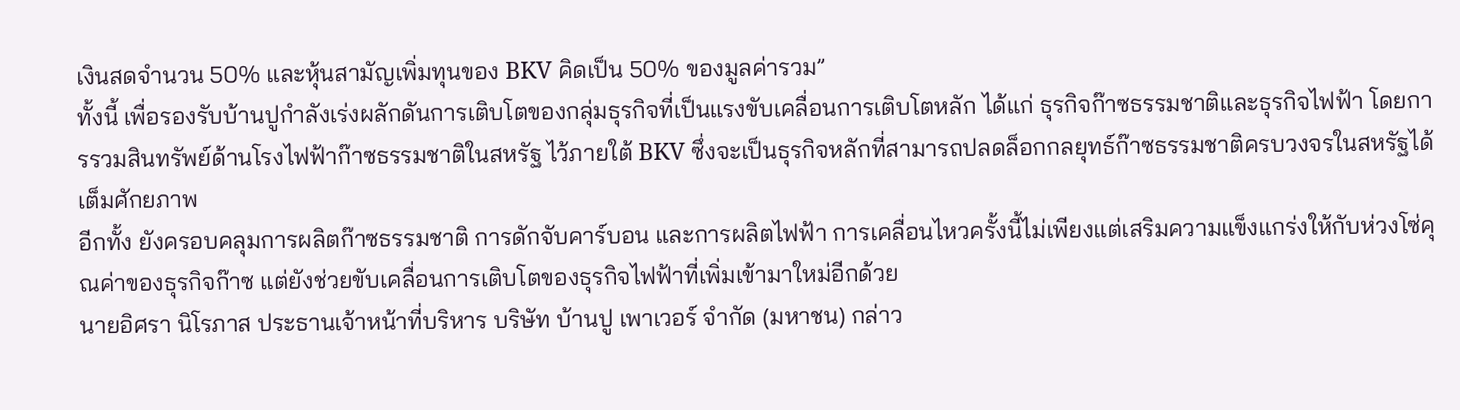เงินสดจำนวน 50% และหุ้นสามัญเพิ่มทุนของ BKV คิดเป็น 50% ของมูลค่ารวม”
ทั้งนี้ เพื่อรองรับบ้านปูกำลังเร่งผลักดันการเติบโตของกลุ่มธุรกิจที่เป็นแรงขับเคลื่อนการเติบโตหลัก ได้แก่ ธุรกิจก๊าซธรรมชาติและธุรกิจไฟฟ้า โดยการรวมสินทรัพย์ด้านโรงไฟฟ้าก๊าซธรรมชาติในสหรัฐ ไว้ภายใต้ BKV ซึ่งจะเป็นธุรกิจหลักที่สามารถปลดล็อกกลยุทธ์ก๊าซธรรมชาติครบวงจรในสหรัฐได้เต็มศักยภาพ
อีกทั้ง ยังครอบคลุมการผลิตก๊าซธรรมชาติ การดักจับคาร์บอน และการผลิตไฟฟ้า การเคลื่อนไหวครั้งนี้ไม่เพียงแต่เสริมความแข็งแกร่งให้กับห่วงโซ่คุณค่าของธุรกิจก๊าซ แต่ยังช่วยขับเคลื่อนการเติบโตของธุรกิจไฟฟ้าที่เพิ่มเข้ามาใหม่อีกด้วย
นายอิศรา นิโรภาส ประธานเจ้าหน้าที่บริหาร บริษัท บ้านปู เพาเวอร์ จำกัด (มหาชน) กล่าว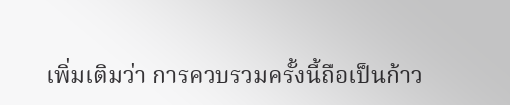เพิ่มเติมว่า การควบรวมครั้งนี้ถือเป็นก้าว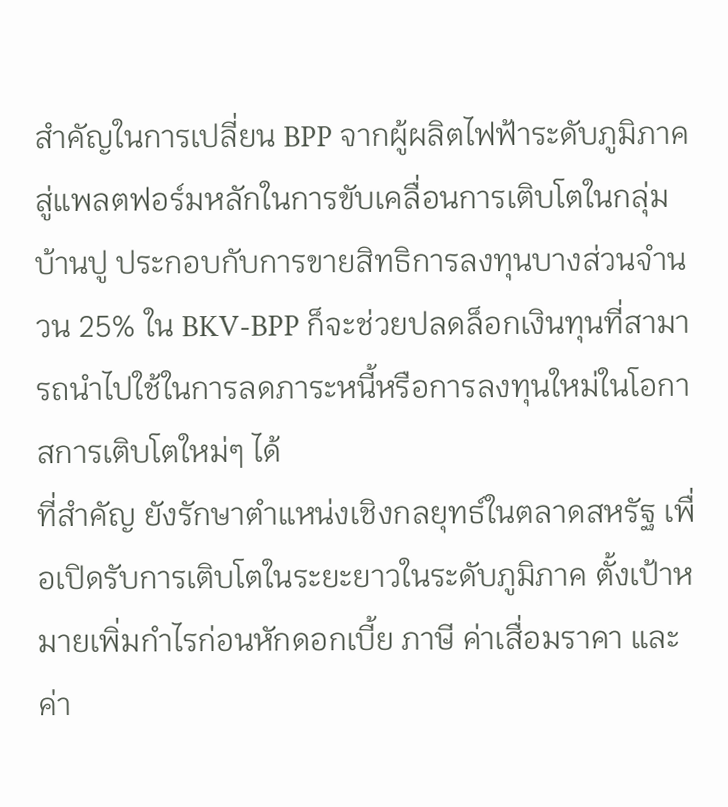สำคัญในการเปลี่ยน BPP จากผู้ผลิตไฟฟ้าระดับภูมิภาค สู่แพลตฟอร์มหลักในการขับเคลื่อนการเติบโตในกลุ่มบ้านปู ประกอบกับการขายสิทธิการลงทุนบางส่วนจำนวน 25% ใน BKV-BPP ก็จะช่วยปลดล็อกเงินทุนที่สามารถนำไปใช้ในการลดภาระหนี้หรือการลงทุนใหม่ในโอกาสการเติบโตใหม่ๆ ได้
ที่สำคัญ ยังรักษาตำแหน่งเชิงกลยุทธ์ในตลาดสหรัฐ เพื่อเปิดรับการเติบโตในระยะยาวในระดับภูมิภาค ตั้งเป้าหมายเพิ่มกำไรก่อนหักดอกเบี้ย ภาษี ค่าเสื่อมราคา และค่า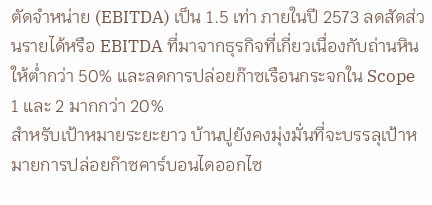ตัดจำหน่าย (EBITDA) เป็น 1.5 เท่า ภายในปี 2573 ลดสัดส่วนรายได้หรือ EBITDA ที่มาจากธุรกิจที่เกี่ยวเนื่องกับถ่านหินให้ต่ำกว่า 50% และลดการปล่อยก๊าซเรือนกระจกใน Scope 1 และ 2 มากกว่า 20%
สำหรับเป้าหมายระยะยาว บ้านปูยังคงมุ่งมั่นที่จะบรรลุเป้าหมายการปล่อยก๊าซคาร์บอนไดออกไซ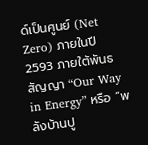ด์เป็นศูนย์ (Net Zero) ภายในปี 2593 ภายใต้พันธสัญญา “Our Way in Energy” หรือ “พลังบ้านปู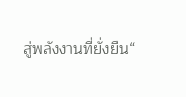สู่พลังงานที่ยั่งยืน“